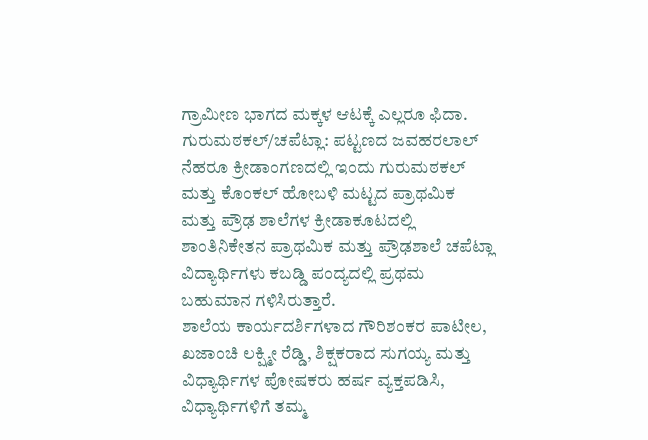ಗ್ರಾಮೀಣ ಭಾಗದ ಮಕ್ಕಳ ಆಟಕ್ಕೆ ಎಲ್ಲರೂ ಫಿದಾ.
ಗುರುಮಠಕಲ್/ಚಪೆಟ್ಲಾ: ಪಟ್ಟಣದ ಜವಹರಲಾಲ್ ನೆಹರೂ ಕ್ರೀಡಾಂಗಣದಲ್ಲಿ ಇಂದು ಗುರುಮಠಕಲ್ ಮತ್ತು ಕೊಂಕಲ್ ಹೋಬಳಿ ಮಟ್ಟದ ಪ್ರಾಥಮಿಕ ಮತ್ತು ಪ್ರೌಢ ಶಾಲೆಗಳ ಕ್ರೀಡಾಕೂಟದಲ್ಲಿ ಶಾಂತಿನಿಕೇತನ ಪ್ರಾಥಮಿಕ ಮತ್ತು ಪ್ರೌಢಶಾಲೆ ಚಪೆಟ್ಲಾ ವಿದ್ಯಾರ್ಥಿಗಳು ಕಬಡ್ಡಿ ಪಂದ್ಯದಲ್ಲಿ ಪ್ರಥಮ ಬಹುಮಾನ ಗಳಿಸಿರುತ್ತಾರೆ.
ಶಾಲೆಯ ಕಾರ್ಯದರ್ಶಿಗಳಾದ ಗೌರಿಶಂಕರ ಪಾಟೀಲ, ಖಜಾಂಚಿ ಲಕ್ಷ್ಮೀ ರೆಡ್ಡಿ, ಶಿಕ್ಷಕರಾದ ಸುಗಯ್ಯ ಮತ್ತು ವಿಧ್ಯಾರ್ಥಿಗಳ ಪೋಷಕರು ಹರ್ಷ ವ್ಯಕ್ತಪಡಿಸಿ, ವಿಧ್ಯಾರ್ಥಿಗಳಿಗೆ ತಮ್ಮ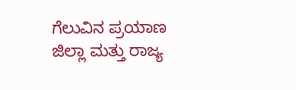ಗೆಲುವಿನ ಪ್ರಯಾಣ ಜಿಲ್ಲಾ ಮತ್ತು ರಾಜ್ಯ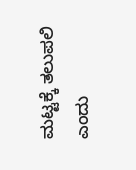ಮಟ್ಟಕ್ಕೆ ತಲುಪಲಿ ಎಂದು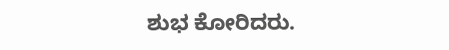ಶುಭ ಕೋರಿದರು.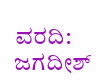ವರದಿ: ಜಗದೀಶ್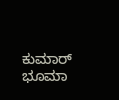ಕುಮಾರ್ ಭೂಮಾ